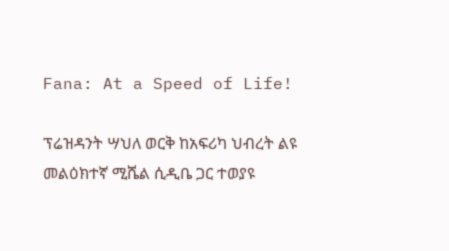Fana: At a Speed of Life!

ፕሬዝዳንት ሣህለ ወርቅ ከአፍሪካ ህብረት ልዩ መልዕክተኛ ሚሼል ሲዲቤ ጋር ተወያዩ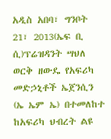አዲስ አበባ፣ ግንቦት 21፣ 2013(ኤፍ ቢ ሲ)ፕሬዝዳንት ሣህለ ወርቅ ዘውዴ የአፍሪካ መድኃኒቶች ኤጀንሲን (ኤ ኤም ኤ) በተመለከተ ከአፍሪካ ህብረት ልዩ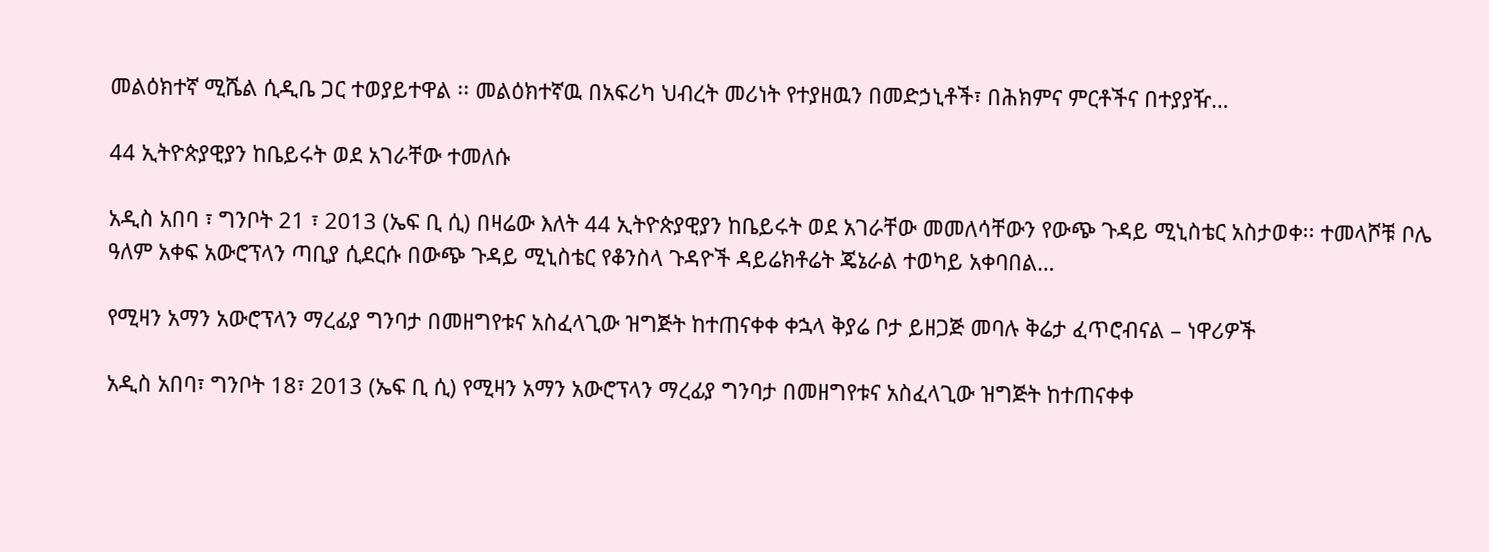መልዕክተኛ ሚሼል ሲዲቤ ጋር ተወያይተዋል ፡፡ መልዕክተኛዉ በአፍሪካ ህብረት መሪነት የተያዘዉን በመድኃኒቶች፣ በሕክምና ምርቶችና በተያያዥ…

44 ኢትዮጵያዊያን ከቤይሩት ወደ አገራቸው ተመለሱ

አዲስ አበባ ፣ ግንቦት 21 ፣ 2013 (ኤፍ ቢ ሲ) በዛሬው እለት 44 ኢትዮጵያዊያን ከቤይሩት ወደ አገራቸው መመለሳቸውን የውጭ ጉዳይ ሚኒስቴር አስታወቀ፡፡ ተመላሾቹ ቦሌ ዓለም አቀፍ አውሮፕላን ጣቢያ ሲደርሱ በውጭ ጉዳይ ሚኒስቴር የቆንስላ ጉዳዮች ዳይሬክቶሬት ጄኔራል ተወካይ አቀባበል…

የሚዛን አማን አውሮፕላን ማረፊያ ግንባታ በመዘግየቱና አስፈላጊው ዝግጅት ከተጠናቀቀ ቀኋላ ቅያሬ ቦታ ይዘጋጅ መባሉ ቅሬታ ፈጥሮብናል – ነዋሪዎች

አዲስ አበባ፣ ግንቦት 18፣ 2013 (ኤፍ ቢ ሲ) የሚዛን አማን አውሮፕላን ማረፊያ ግንባታ በመዘግየቱና አስፈላጊው ዝግጅት ከተጠናቀቀ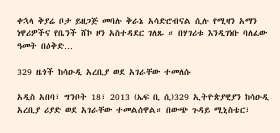ቀኋላ ቅያሬ ቦታ ይዘጋጅ መባሉ ቅራኔ አሳድሮብናል ሲሉ የሚዛን አማን ነዋሪዎችና የቤንች ሸኮ ዞን አስተዳደር ገለጹ ። በሃገሪቱ እንዲገነቡ ባለፈው ዓመት በዕቅድ…

329 ዜጎች ከሳዑዲ አረቢያ ወደ አገራቸው ተመለሱ

አዲስ አበባ፣ ግንቦት 18፣ 2013 (ኤፍ ቢ ሲ)329 ኢትዮጵያዊያን ከሳዑዲ አረቢያ ሪያድ ወደ አገራቸው ተመልሰዋል። በውጭ ጉዳይ ሚኒስቴር፣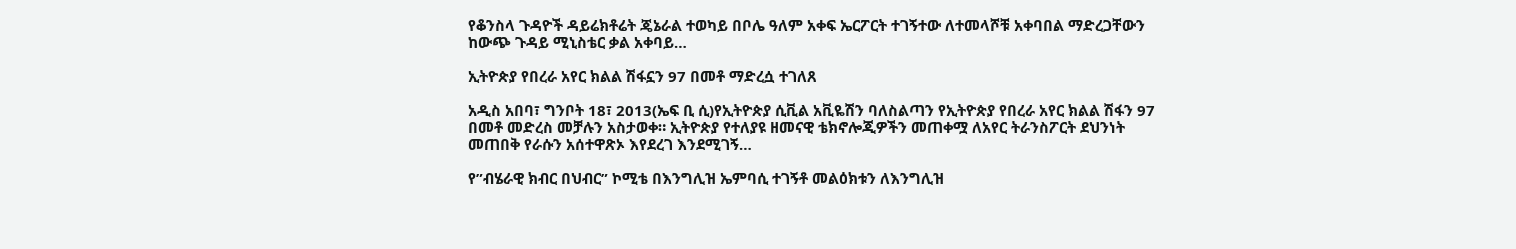የቆንስላ ጉዳዮች ዳይሬክቶሬት ጄኔራል ተወካይ በቦሌ ዓለም አቀፍ ኤርፖርት ተገኝተው ለተመላሾቹ አቀባበል ማድረጋቸውን ከውጭ ጉዳይ ሚኒስቴር ቃል አቀባይ…

ኢትዮጵያ የበረራ አየር ክልል ሽፋኗን 97 በመቶ ማድረሷ ተገለጸ

አዲስ አበባ፣ ግንቦት 18፣ 2013(ኤፍ ቢ ሲ)የኢትዮጵያ ሲቪል አቪዬሽን ባለስልጣን የኢትዮጵያ የበረራ አየር ክልል ሽፋን 97 በመቶ መድረስ መቻሉን አስታወቀ። ኢትዮጵያ የተለያዩ ዘመናዊ ቴክኖሎጂዎችን መጠቀሟ ለአየር ትራንስፖርት ደህንነት መጠበቅ የራሱን አሰተዋጽኦ እየደረገ እንደሚገኝ…

የ”ብሄራዊ ክብር በህብር” ኮሚቴ በእንግሊዝ ኤምባሲ ተገኝቶ መልዕክቱን ለእንግሊዝ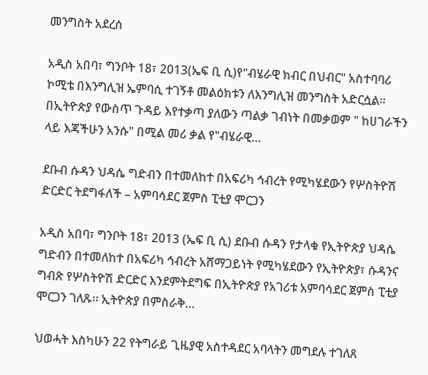መንግስት አደረሰ

አዲስ አበባ፣ ግንቦት 18፣ 2013(ኤፍ ቢ ሲ)የ"ብሄራዊ ክብር በህብር" አስተባባሪ ኮሚቴ በእንግሊዝ ኤምባሲ ተገኝቶ መልዕክቱን ለእንግሊዝ መንግስት አድርሷል፡፡ በኢትዮጵያ የውስጥ ጉዳይ እየተቃጣ ያለውን ጣልቃ ገብነት በመቃወም " ከሀገራችን ላይ እጃችሁን አንሱ" በሚል መሪ ቃል የ"ብሄራዊ…

ደቡብ ሱዳን ህዳሴ ግድብን በተመለከተ በአፍሪካ ኅብረት የሚካሄደውን የሦስትዮሽ ድርድር ትደግፋለች – አምባሳደር ጀምስ ፒቲያ ሞርጋን

አዲስ አበባ፣ ግንቦት 18፣ 2013 (ኤፍ ቢ ሲ) ደቡብ ሱዳን የታላቁ የኢትዮጵያ ህዳሴ ግድብን በተመለከተ በአፍሪካ ኅብረት አሸማጋይነት የሚካሄደውን የኢትዮጵያ፣ ሱዳንና ግብጽ የሦስትዮሽ ድርድር እንደምትደግፍ በኢትዮጵያ የአገሪቱ አምባሳደር ጀምስ ፒቲያ ሞርጋን ገለጹ። ኢትዮጵያ በምስራቅ…

ህወሓት እስካሁን 22 የትግራይ ጊዜያዊ አስተዳደር አባላትን መግደሉ ተገለጸ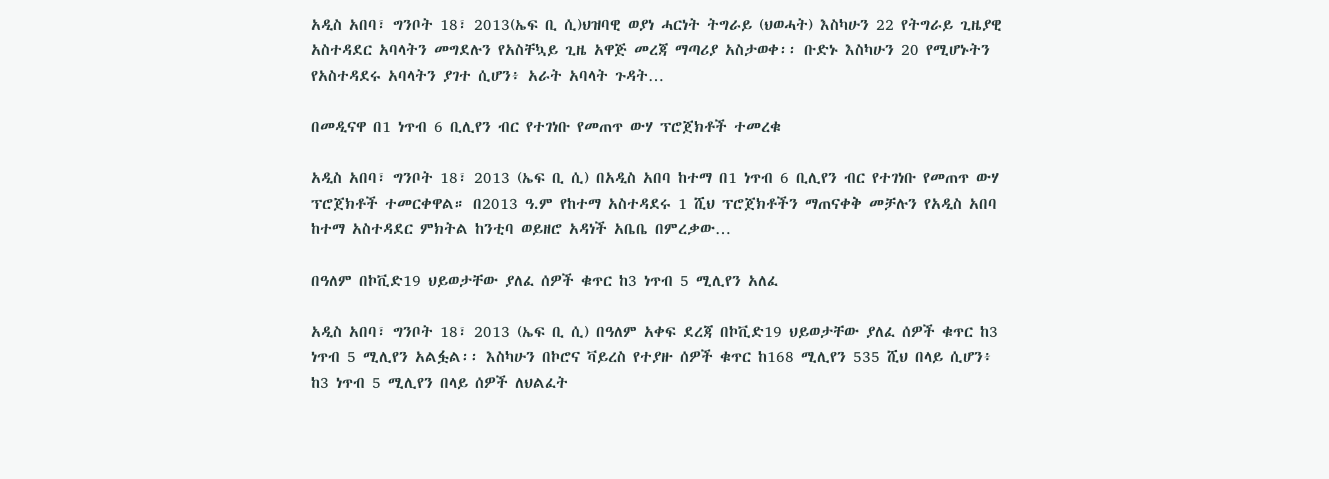አዲስ አበባ፣ ግንቦት 18፣ 2013(ኤፍ ቢ ሲ)ህዝባዊ ወያነ ሓርነት ትግራይ (ህወሓት) እስካሁን 22 የትግራይ ጊዜያዊ አስተዳደር አባላትን መግደሉን የአስቸኳይ ጊዜ አዋጅ መረጃ ማጣሪያ አስታወቀ፡፡ ቡድኑ እስካሁን 20 የሚሆኑትን የአስተዳደሩ አባላትን ያገተ ሲሆን፥ አራት አባላት ጉዳት…

በመዲናዋ በ1 ነጥብ 6 ቢሊየን ብር የተገነቡ የመጠጥ ውሃ ፕሮጀክቶች ተመረቁ

አዲስ አበባ፣ ግንቦት 18፣ 2013 (ኤፍ ቢ ሲ) በአዲስ አበባ ከተማ በ1 ነጥብ 6 ቢሊየን ብር የተገነቡ የመጠጥ ውሃ ፕሮጀክቶች ተመርቀዋል። በ2013 ዓ.ም የከተማ አስተዳደሩ 1 ሺህ ፕሮጀክቶችን ማጠናቀቅ መቻሉን የአዲስ አበባ ከተማ አስተዳደር ምክትል ከንቲባ ወይዘሮ አዳነች አቤቤ በምረቃው…

በዓለም በኮቪድ19 ህይወታቸው ያለፈ ሰዎች ቁጥር ከ3 ነጥብ 5 ሚሊየን አለፈ

አዲስ አበባ፣ ግንቦት 18፣ 2013 (ኤፍ ቢ ሲ) በዓለም አቀፍ ደረጃ በኮቪድ19 ህይወታቸው ያለፈ ሰዎች ቁጥር ከ3 ነጥብ 5 ሚሊየን አልፏል፡፡ እስካሁን በኮሮና ቫይረስ የተያዙ ሰዎች ቁጥር ከ168 ሚሊየን 535 ሺህ በላይ ሲሆን፥ ከ3 ነጥብ 5 ሚሊየን በላይ ሰዎች ለህልፈት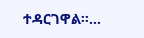ተዳርገዋል፡፡…